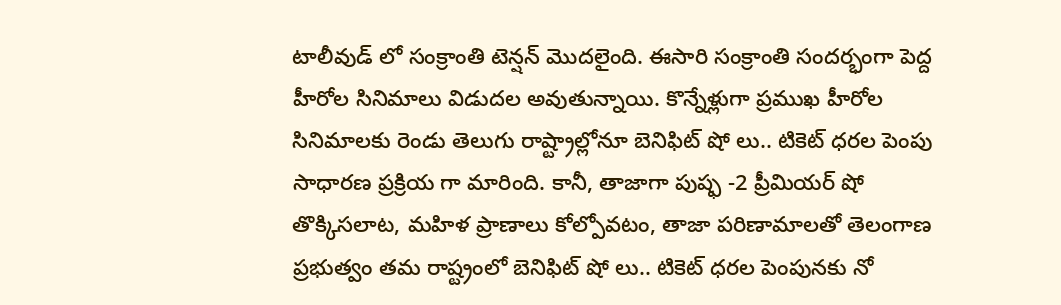టాలీవుడ్ లో సంక్రాంతి టెన్షన్ మొదలైంది. ఈసారి సంక్రాంతి సందర్భంగా పెద్ద హీరోల సినిమాలు విడుదల అవుతున్నాయి. కొన్నేళ్లుగా ప్రముఖ హీరోల సినిమాలకు రెండు తెలుగు రాష్ట్రాల్లోనూ బెనిఫిట్ షో లు.. టికెట్ ధరల పెంపు సాధారణ ప్రక్రియ గా మారింది. కానీ, తాజాగా పుష్ఫ -2 ప్రీమియర్ షో తొక్కిసలాట, మహిళ ప్రాణాలు కోల్పోవటం, తాజా పరిణామాలతో తెలంగాణ ప్రభుత్వం తమ రాష్ట్రంలో బెనిఫిట్ షో లు.. టికెట్ ధరల పెంపునకు నో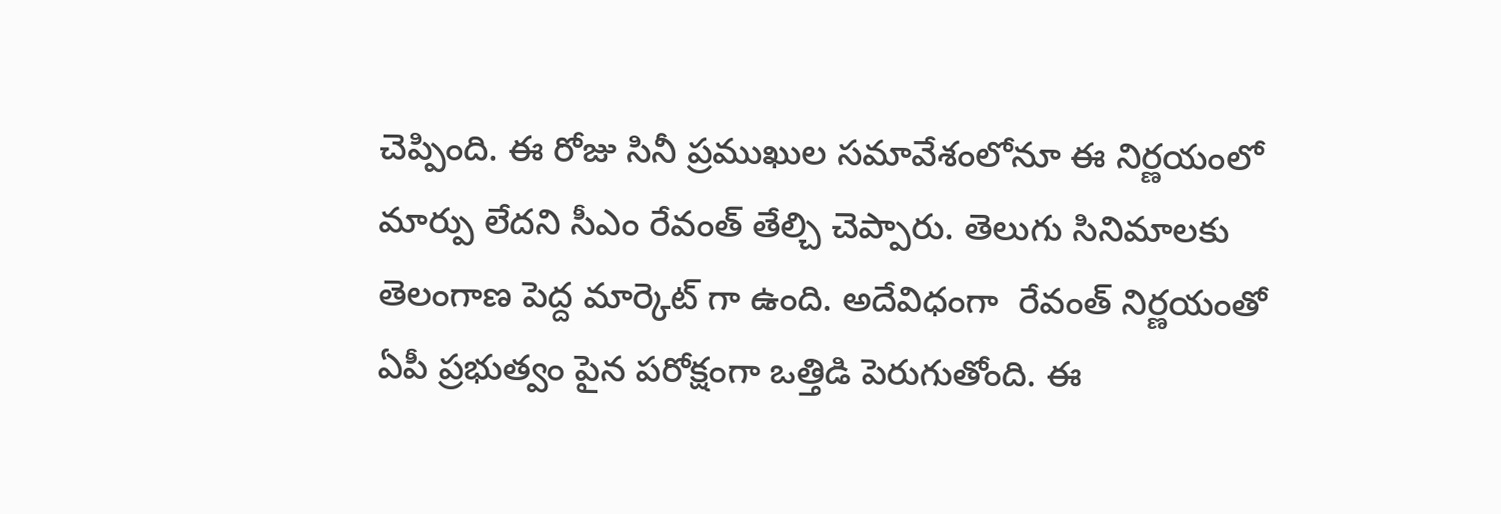చెప్పింది. ఈ రోజు సినీ ప్రముఖుల సమావేశంలోనూ ఈ నిర్ణయంలో మార్పు లేదని సీఎం రేవంత్ తేల్చి చెప్పారు. తెలుగు సినిమాలకు తెలంగాణ పెద్ద మార్కెట్ గా ఉంది. అదేవిధంగా  రేవంత్ నిర్ణయంతో ఏపీ ప్రభుత్వం పైన పరోక్షంగా ఒత్తిడి పెరుగుతోంది. ఈ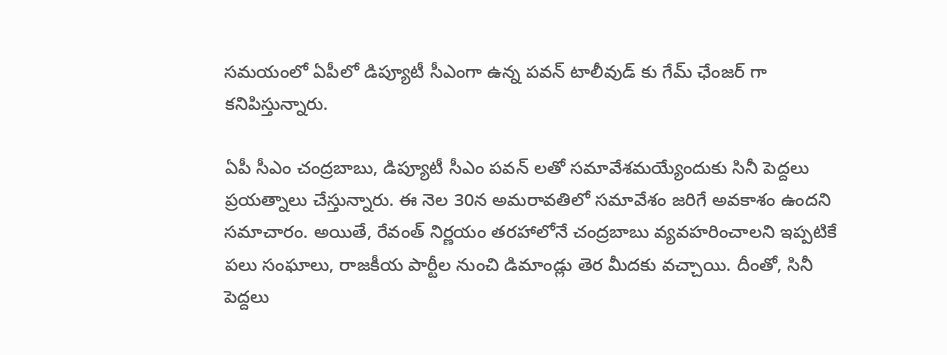సమయంలో ఏపీలో డిప్యూటీ సీఎంగా ఉన్న పవన్ టాలీవుడ్ కు గేమ్ ఛేంజర్ గా కనిపిస్తున్నారు.

ఏపీ సీఎం చంద్రబాబు, డిప్యూటీ సీఎం పవన్ లతో సమావేశమయ్యేందుకు సినీ పెద్దలు ప్రయత్నాలు చేస్తున్నారు. ఈ నెల 30న అమరావతిలో సమావేశం జరిగే అవకాశం ఉందని సమాచారం. అయితే, రేవంత్ నిర్ణయం తరహాలోనే చంద్రబాబు వ్యవహరించాలని ఇప్పటికే పలు సంఘాలు, రాజకీయ పార్టీల నుంచి డిమాండ్లు తెర మీదకు వచ్చాయి. దీంతో, సినీ పెద్దలు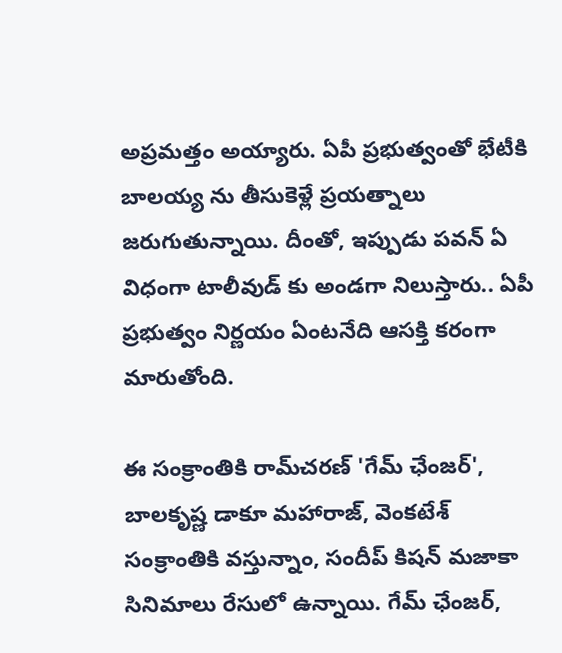అప్రమత్తం అయ్యారు. ఏపీ ప్రభుత్వంతో భేటీకి బాలయ్య ను తీసుకెళ్లే ప్రయత్నాలు జరుగుతున్నాయి. దీంతో, ఇప్పుడు పవన్ ఏ విధంగా టాలీవుడ్ కు అండగా నిలుస్తారు.. ఏపీ ప్రభుత్వం నిర్ణయం ఏంటనేది ఆసక్తి కరంగా మారుతోంది.

ఈ సంక్రాంతికి రామ్‌చరణ్ 'గేమ్ ఛేంజర్', బాలకృష్ణ డాకూ మహారాజ్, వెంకటేశ్ సంక్రాంతికి వస్తున్నాం, సందీప్ కిషన్ మజాకా సినిమాలు రేసులో ఉన్నాయి. గేమ్ ఛేంజర్,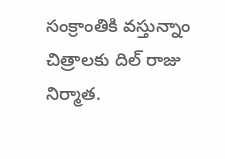సంక్రాంతికి వస్తున్నాం చిత్రాలకు దిల్ రాజు నిర్మాత.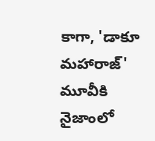కాగా, 'డాకూ మహారాజ్' మూవీకి నైజాంలో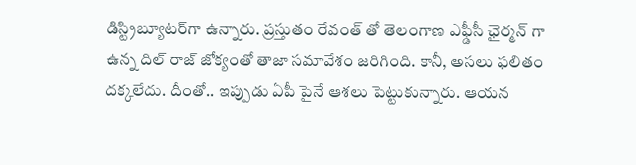డిస్ట్రిబ్యూటర్‌గా ఉన్నారు. ప్రస్తుతం రేవంత్ తో తెలంగాణ ఎఫ్డీసీ ఛైర్మన్ గా ఉన్న దిల్ రాజ్ జోక్యంతో తాజా సమావేశం జరిగింది. కానీ, అసలు ఫలితం దక్కలేదు. దీంతో.. ఇప్పుడు ఏపీ పైనే ఆశలు పెట్టుకున్నారు. ఆయన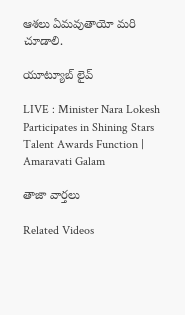ఆశలు ఏమవుతాయో మరి చూడాలి.

యూట్యూబ్ లైవ్

LIVE : Minister Nara Lokesh Participates in Shining Stars Talent Awards Function | Amaravati Galam

తాజా వార్తలు

Related Videos